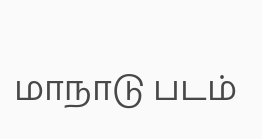மாநாடு படம்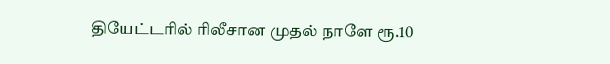தியேட்டரில் ரிலீசான முதல் நாளே ரூ.10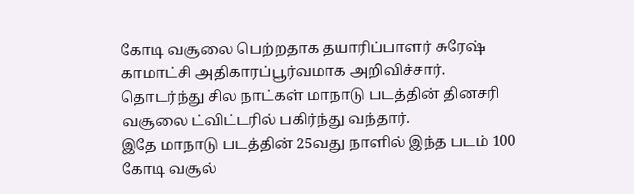கோடி வசூலை பெற்றதாக தயாரிப்பாளர் சுரேஷ் காமாட்சி அதிகாரப்பூர்வமாக அறிவிச்சார்.
தொடர்ந்து சில நாட்கள் மாநாடு படத்தின் தினசரி வசூலை ட்விட்டரில் பகிர்ந்து வந்தார்.
இதே மாநாடு படத்தின் 25வது நாளில் இந்த படம் 100 கோடி வசூல்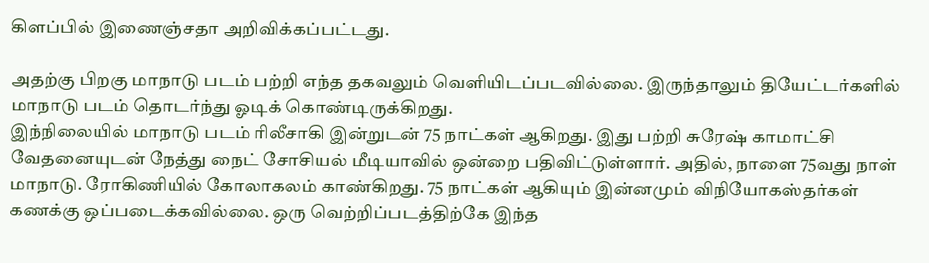கிளப்பில் இணைஞ்சதா அறிவிக்கப்பட்டது.

அதற்கு பிறகு மாநாடு படம் பற்றி எந்த தகவலும் வெளியிடப்படவில்லை. இருந்தாலும் தியேட்டர்களில் மாநாடு படம் தொடர்ந்து ஓடிக் கொண்டிருக்கிறது.
இந்நிலையில் மாநாடு படம் ரிலீசாகி இன்றுடன் 75 நாட்கள் ஆகிறது. இது பற்றி சுரேஷ் காமாட்சி வேதனையுடன் நேத்து நைட் சோசியல் மீடியாவில் ஒன்றை பதிவிட்டுள்ளார். அதில், நாளை 75வது நாள் மாநாடு. ரோகிணியில் கோலாகலம் காண்கிறது. 75 நாட்கள் ஆகியும் இன்னமும் விநியோகஸ்தர்கள் கணக்கு ஒப்படைக்கவில்லை. ஒரு வெற்றிப்படத்திற்கே இந்த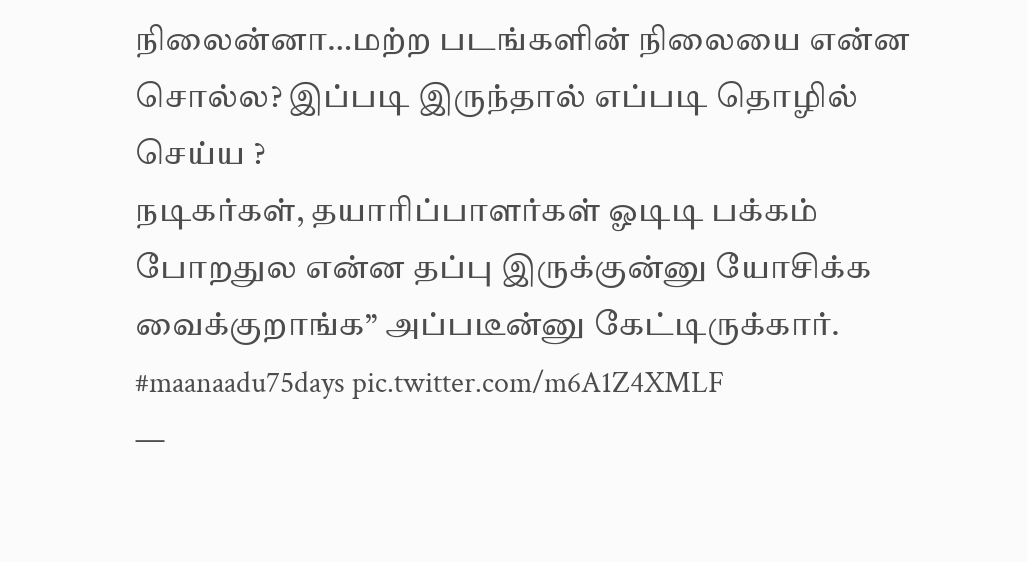நிலைன்னா…மற்ற படங்களின் நிலையை என்ன சொல்ல? இப்படி இருந்தால் எப்படி தொழில் செய்ய ?
நடிகர்கள், தயாரிப்பாளர்கள் ஓடிடி பக்கம் போறதுல என்ன தப்பு இருக்குன்னு யோசிக்க வைக்குறாங்க” அப்படீன்னு கேட்டிருக்கார்.
#maanaadu75days pic.twitter.com/m6A1Z4XMLF
—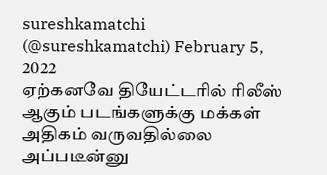sureshkamatchi (@sureshkamatchi) February 5, 2022
ஏற்கனவே தியேட்டரில் ரிலீஸ் ஆகும் படங்களுக்கு மக்கள் அதிகம் வருவதில்லை அப்படீன்னு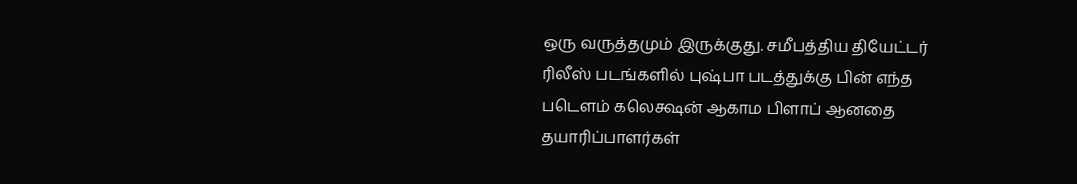ஒரு வருத்தமும் இருக்குது. சமீபத்திய தியேட்டர் ரிலீஸ் படங்களில் புஷ்பா படத்துக்கு பின் எந்த படௌம் கலெக்ஷன் ஆகாம பிளாப் ஆனதை தயாரிப்பாளர்கள்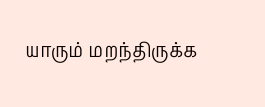யாரும் மறந்திருக்க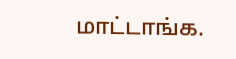மாட்டாங்க.